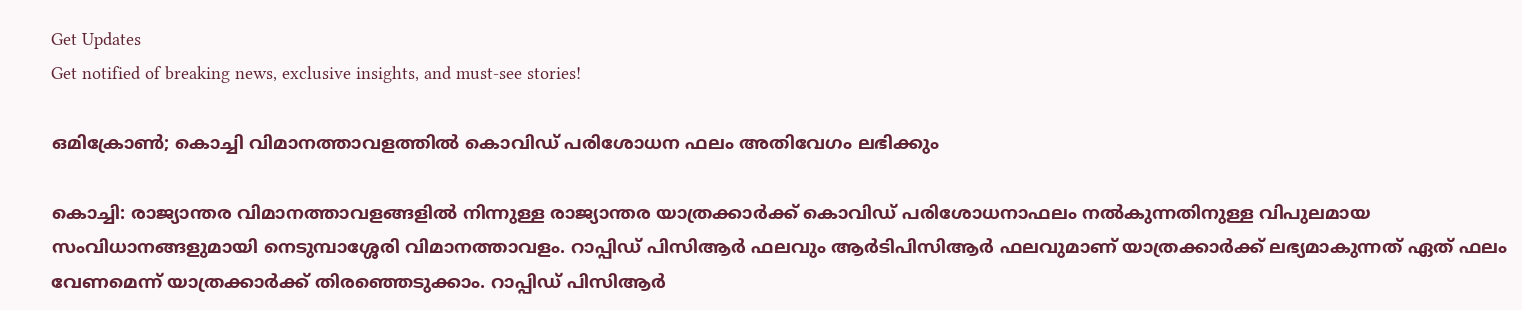Get Updates
Get notified of breaking news, exclusive insights, and must-see stories!

ഒമിക്രോൺ; കൊച്ചി വിമാനത്താവളത്തിൽ കൊവിഡ് പരിശോധന ഫലം അതിവേഗം ലഭിക്കും

കൊച്ചി: രാജ്യാന്തര വിമാനത്താവളങ്ങളിൽ നിന്നുള്ള രാജ്യാന്തര യാത്രക്കാർക്ക് കൊവിഡ് പരിശോധനാഫലം നൽകുന്നതിനുള്ള വിപുലമായ സംവിധാനങ്ങളുമായി നെടുമ്പാശ്ശേരി വിമാനത്താവളം. റാപ്പിഡ് പിസിആർ ഫലവും ആർടിപിസിആർ ഫലവുമാണ് യാത്രക്കാർക്ക് ലഭ്യമാകുന്നത് ഏത് ഫലം വേണമെന്ന് യാത്രക്കാർക്ക് തിരഞ്ഞെടുക്കാം. റാപ്പിഡ് പിസിആർ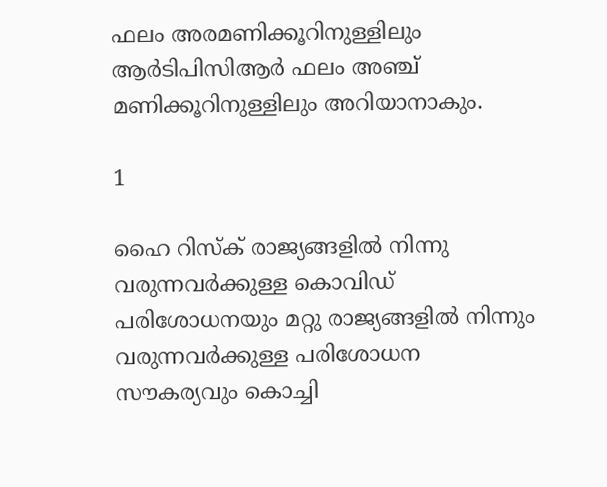ഫലം അരമണിക്കൂറിനുള്ളിലും ആർടിപിസിആർ ഫലം അഞ്ച് മണിക്കൂറിനുള്ളിലും അറിയാനാകും.

1

ഹൈ റിസ്ക് രാജ്യങ്ങളിൽ നിന്നു വരുന്നവർക്കുള്ള കൊവിഡ് പരിശോധനയും മറ്റു രാജ്യങ്ങളിൽ നിന്നും വരുന്നവർക്കുള്ള പരിശോധന സൗകര്യവും കൊച്ചി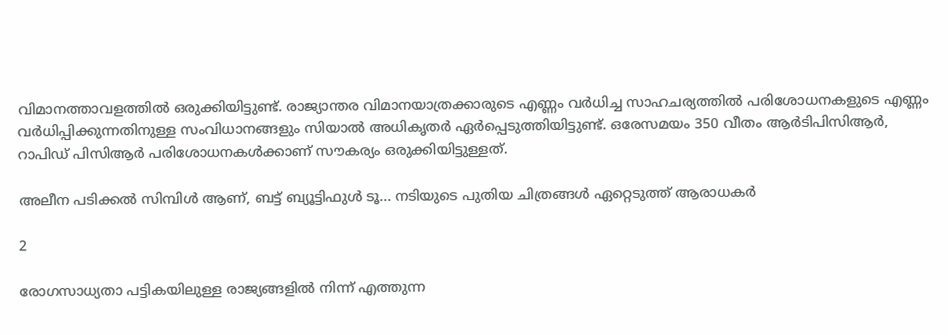വിമാനത്താവളത്തിൽ ഒരുക്കിയിട്ടുണ്ട്. രാജ്യാന്തര വിമാനയാത്രക്കാരുടെ എണ്ണം വർധിച്ച സാഹചര്യത്തിൽ പരിശോധനകളുടെ എണ്ണം വർധിപ്പിക്കുന്നതിനുള്ള സംവിധാനങ്ങളും സിയാൽ അധികൃതർ ഏർപ്പെടുത്തിയിട്ടുണ്ട്. ഒരേസമയം 350 വീതം ആർടിപിസിആർ, റാപിഡ് പിസിആർ പരിശോധനകൾക്കാണ് സൗകര്യം ഒരുക്കിയിട്ടുള്ളത്.

അലീന പടിക്കൽ സിമ്പിൾ ആണ്, ബട്ട് ബ്യൂട്ടിഫുൾ ടൂ... നടിയുടെ പുതിയ ചിത്രങ്ങൾ ഏറ്റെടുത്ത് ആരാധകർ

2

രോഗസാധ്യതാ പട്ടികയിലുള്ള രാജ്യങ്ങളിൽ നിന്ന് എത്തുന്ന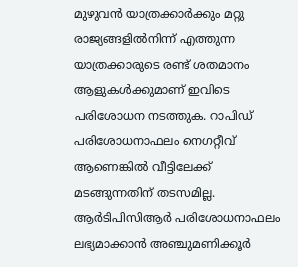മുഴുവൻ യാത്രക്കാർക്കും മറ്റു രാജ്യങ്ങളിൽനിന്ന് എത്തുന്ന യാത്രക്കാരുടെ രണ്ട് ശതമാനം ആളുകൾക്കുമാണ് ഇവിടെ പരിശോധന നടത്തുക. റാപിഡ് പരിശോധനാഫലം നെഗറ്റീവ് ആണെങ്കിൽ വീട്ടിലേക്ക് മടങ്ങുന്നതിന് തടസമില്ല. ആർടിപിസിആർ പരിശോധനാഫലം ലഭ്യമാക്കാൻ അഞ്ചുമണിക്കൂർ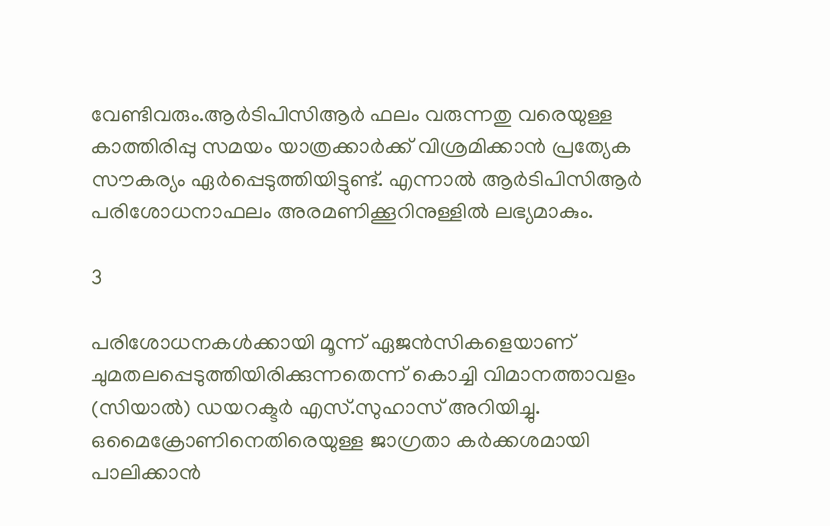വേണ്ടിവരും.ആർടിപിസിആർ ഫലം വരുന്നതു വരെയുള്ള കാത്തിരിപ്പു സമയം യാത്രക്കാർക്ക് വിശ്രമിക്കാൻ പ്രത്യേക സൗകര്യം ഏർപ്പെടുത്തിയിട്ടുണ്ട്. എന്നാൽ ആർടിപിസിആർ പരിശോധനാഫലം അരമണിക്കൂറിനുള്ളിൽ ലഭ്യമാകും.

3

പരിശോധനകൾക്കായി മൂന്ന് ഏജൻസികളെയാണ് ചുമതലപ്പെടുത്തിയിരിക്കുന്നതെന്ന് കൊച്ചി വിമാനത്താവളം (സിയാൽ) ഡയറക്ടർ എസ്.സുഹാസ് അറിയിച്ചു. ഒമൈക്രോണിനെതിരെയുള്ള ജാഗ്രതാ കർക്കശമായി പാലിക്കാൻ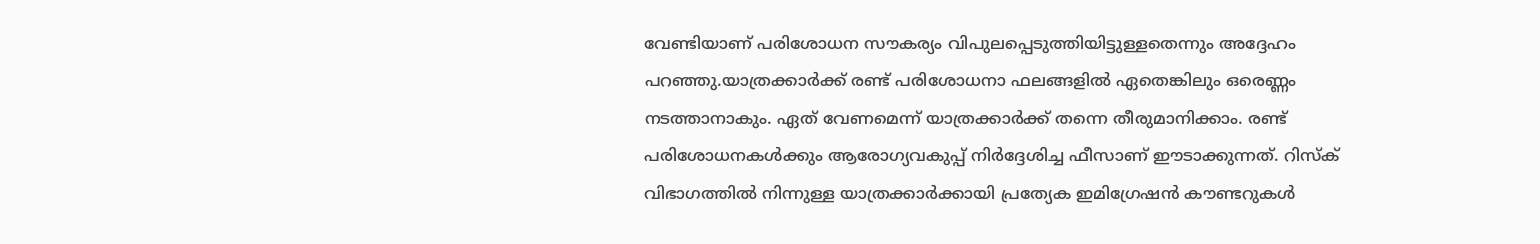വേണ്ടിയാണ് പരിശോധന സൗകര്യം വിപുലപ്പെടുത്തിയിട്ടുള്ളതെന്നും അദ്ദേഹം പറഞ്ഞു.യാത്രക്കാർക്ക് രണ്ട് പരിശോധനാ ഫലങ്ങളിൽ ഏതെങ്കിലും ഒരെണ്ണം നടത്താനാകും. ഏത് വേണമെന്ന് യാത്രക്കാർക്ക് തന്നെ തീരുമാനിക്കാം. രണ്ട് പരിശോധനകൾക്കും ആരോഗ്യവകുപ്പ് നിർദ്ദേശിച്ച ഫീസാണ് ഈടാക്കുന്നത്. റിസ്ക് വിഭാഗത്തിൽ നിന്നുള്ള യാത്രക്കാർക്കായി പ്രത്യേക ഇമിഗ്രേഷൻ കൗണ്ടറുകൾ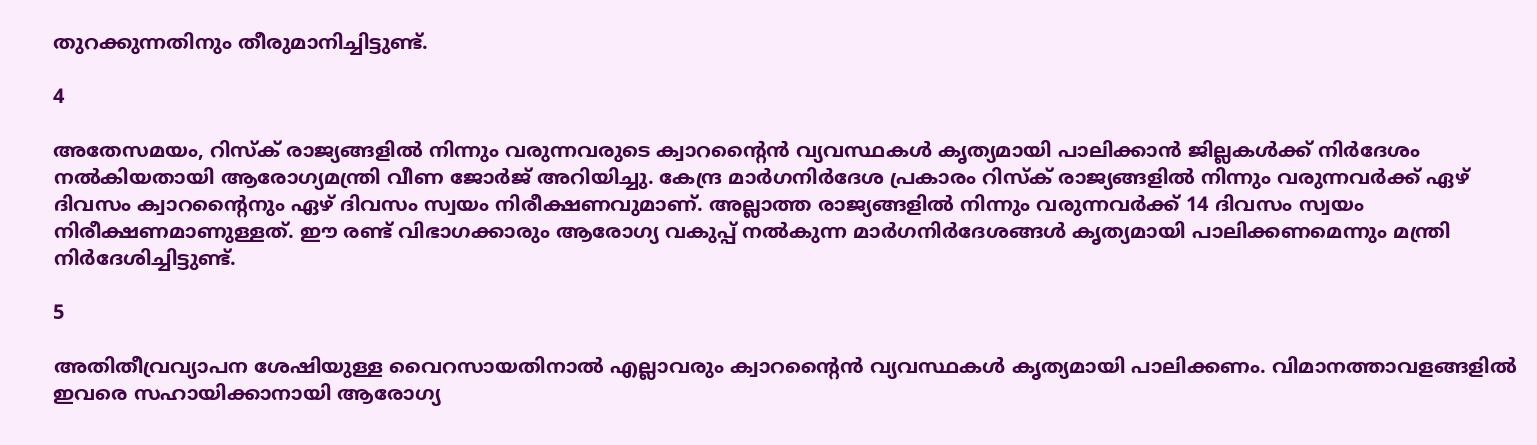തുറക്കുന്നതിനും തീരുമാനിച്ചിട്ടുണ്ട്.

4

അതേസമയം, റിസ്‌ക് രാജ്യങ്ങളില്‍ നിന്നും വരുന്നവരുടെ ക്വാറന്റൈന്‍ വ്യവസ്ഥകള്‍ കൃത്യമായി പാലിക്കാന്‍ ജില്ലകള്‍ക്ക് നിര്‍ദേശം നല്‍കിയതായി ആരോഗ്യമന്ത്രി വീണ ജോർജ് അറിയിച്ചു. കേന്ദ്ര മാര്‍ഗനിര്‍ദേശ പ്രകാരം റിസ്‌ക് രാജ്യങ്ങളില്‍ നിന്നും വരുന്നവര്‍ക്ക് ഏഴ് ദിവസം ക്വാറന്റൈനും ഏഴ് ദിവസം സ്വയം നിരീക്ഷണവുമാണ്. അല്ലാത്ത രാജ്യങ്ങളില്‍ നിന്നും വരുന്നവര്‍ക്ക് 14 ദിവസം സ്വയം നിരീക്ഷണമാണുള്ളത്. ഈ രണ്ട് വിഭാഗക്കാരും ആരോഗ്യ വകുപ്പ് നല്‍കുന്ന മാര്‍ഗനിര്‍ദേശങ്ങള്‍ കൃത്യമായി പാലിക്കണമെന്നും മന്ത്രി നിർദേശിച്ചിട്ടുണ്ട്.

5

അതിതീവ്രവ്യാപന ശേഷിയുള്ള വൈറസായതിനാല്‍ എല്ലാവരും ക്വാറന്റൈന്‍ വ്യവസ്ഥകള്‍ കൃത്യമായി പാലിക്കണം. വിമാനത്താവളങ്ങളില്‍ ഇവരെ സഹായിക്കാനായി ആരോഗ്യ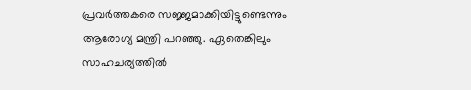പ്രവര്‍ത്തകരെ സജ്ജമാക്കിയിട്ടുണ്ടെന്നും ആരോഗ്യ മന്ത്രി പറഞ്ഞു. ഏതെങ്കിലും സാഹചര്യത്തില്‍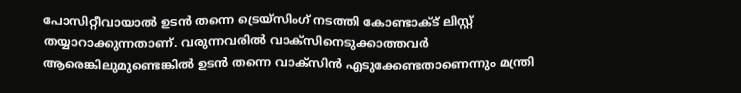പോസിറ്റീവായാല്‍ ഉടന്‍ തന്നെ ട്രെയ്‌സിംഗ് നടത്തി കോണ്ടാക്ട് ലിസ്റ്റ് തയ്യാറാക്കുന്നതാണ്. വരുന്നവരില്‍ വാക്‌സിനെടുക്കാത്തവര്‍ ആരെങ്കിലുമുണ്ടെങ്കില്‍ ഉടന്‍ തന്നെ വാക്‌സിന്‍ എടുക്കേണ്ടതാണെന്നും മന്ത്രി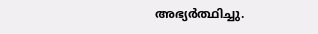അഭ്യർത്ഥിച്ചു.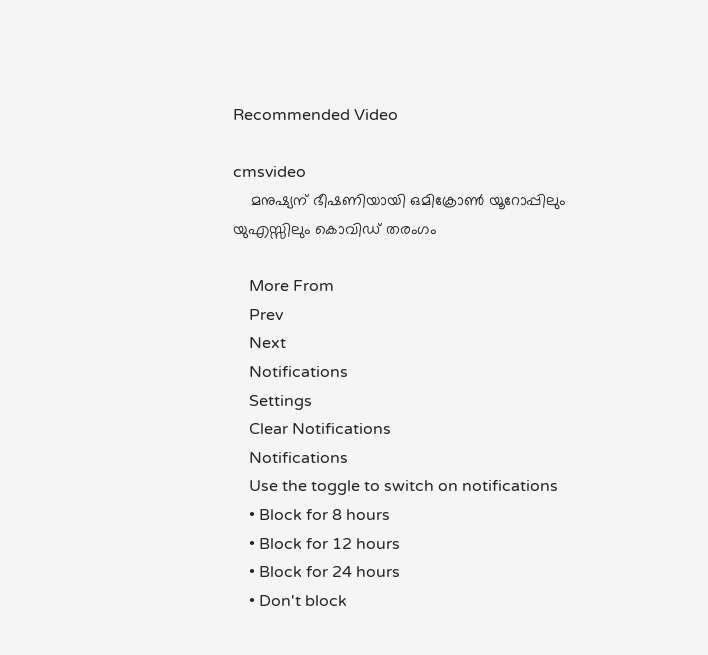Recommended Video

cmsvideo
    മനുഷ്യന് ഭീഷണിയായി ഒമിക്രോൺ യൂറോപ്പിലും യുഎസ്സിലും കൊവിഡ് തരംഗം

    More From
    Prev
    Next
    Notifications
    Settings
    Clear Notifications
    Notifications
    Use the toggle to switch on notifications
    • Block for 8 hours
    • Block for 12 hours
    • Block for 24 hours
    • Don't block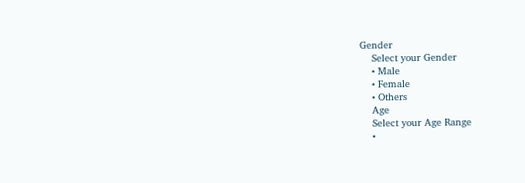Gender
    Select your Gender
    • Male
    • Female
    • Others
    Age
    Select your Age Range
    •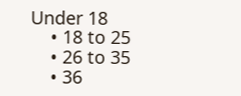Under 18
    • 18 to 25
    • 26 to 35
    • 36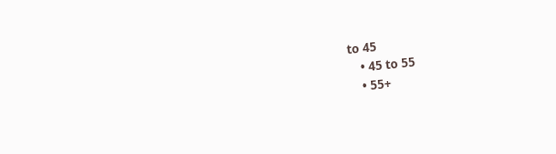to 45
    • 45 to 55
    • 55+